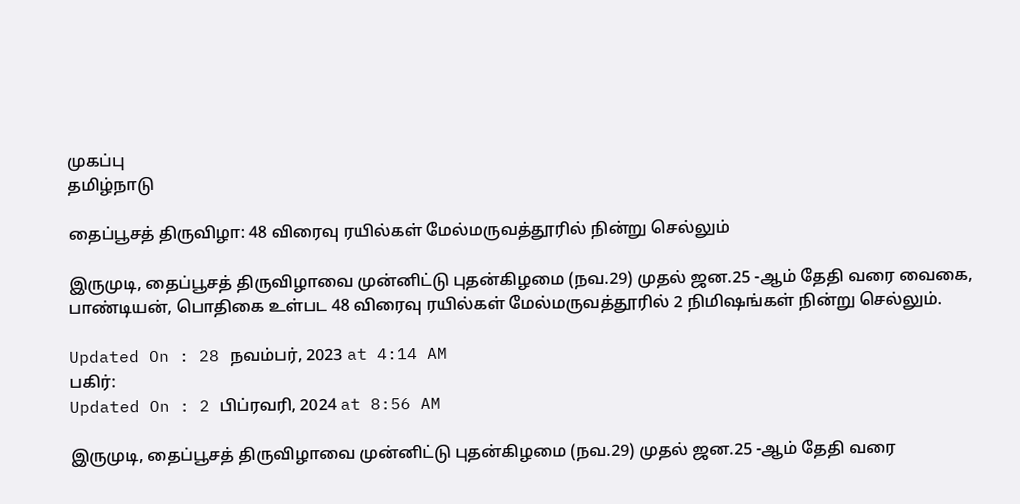முகப்பு
தமிழ்நாடு

தைப்பூசத் திருவிழா: 48 விரைவு ரயில்கள் மேல்மருவத்தூரில் நின்று செல்லும்

இருமுடி, தைப்பூசத் திருவிழாவை முன்னிட்டு புதன்கிழமை (நவ.29) முதல் ஜன.25 -ஆம் தேதி வரை வைகை, பாண்டியன், பொதிகை உள்பட 48 விரைவு ரயில்கள் மேல்மருவத்தூரில் 2 நிமிஷங்கள் நின்று செல்லும்.

Updated On : 28 நவம்பர், 2023 at 4:14 AM
பகிர்:
Updated On : 2 பிப்ரவரி, 2024 at 8:56 AM

இருமுடி, தைப்பூசத் திருவிழாவை முன்னிட்டு புதன்கிழமை (நவ.29) முதல் ஜன.25 -ஆம் தேதி வரை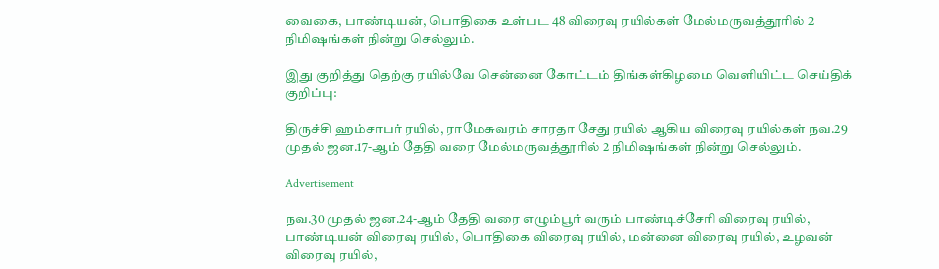வைகை, பாண்டியன், பொதிகை உள்பட 48 விரைவு ரயில்கள் மேல்மருவத்தூரில் 2 நிமிஷங்கள் நின்று செல்லும்.

இது குறித்து தெற்கு ரயில்வே சென்னை கோட்டம் திங்கள்கிழமை வெளியிட்ட செய்திக் குறிப்பு:

திருச்சி ஹம்சாபர் ரயில், ராமேசுவரம் சாரதா சேது ரயில் ஆகிய விரைவு ரயில்கள் நவ.29 முதல் ஜன.17-ஆம் தேதி வரை மேல்மருவத்தூரில் 2 நிமிஷங்கள் நின்று செல்லும்.

Advertisement

நவ.30 முதல் ஜன.24-ஆம் தேதி வரை எழும்பூர் வரும் பாண்டிச்சேரி விரைவு ரயில், பாண்டியன் விரைவு ரயில், பொதிகை விரைவு ரயில், மன்னை விரைவு ரயில், உழவன் விரைவு ரயில்,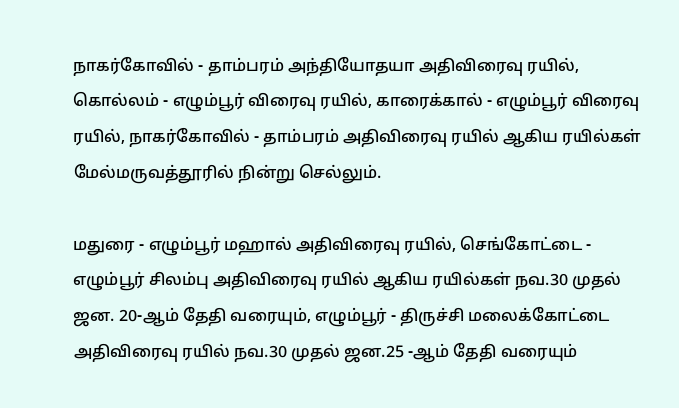நாகர்கோவில் - தாம்பரம் அந்தியோதயா அதிவிரைவு ரயில், கொல்லம் - எழும்பூர் விரைவு ரயில், காரைக்கால் - எழும்பூர் விரைவு ரயில், நாகர்கோவில் - தாம்பரம் அதிவிரைவு ரயில் ஆகிய ரயில்கள் மேல்மருவத்தூரில் நின்று செல்லும்.

மதுரை - எழும்பூர் மஹால் அதிவிரைவு ரயில், செங்கோட்டை - எழும்பூர் சிலம்பு அதிவிரைவு ரயில் ஆகிய ரயில்கள் நவ.30 முதல் ஜன. 20-ஆம் தேதி வரையும், எழும்பூர் - திருச்சி மலைக்கோட்டை அதிவிரைவு ரயில் நவ.30 முதல் ஜன.25 -ஆம் தேதி வரையும்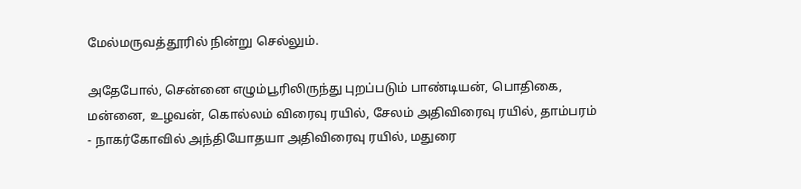மேல்மருவத்தூரில் நின்று செல்லும்.

அதேபோல், சென்னை எழும்பூரிலிருந்து புறப்படும் பாண்டியன், பொதிகை, மன்னை, உழவன், கொல்லம் விரைவு ரயில், சேலம் அதிவிரைவு ரயில், தாம்பரம் - நாகர்கோவில் அந்தியோதயா அதிவிரைவு ரயில், மதுரை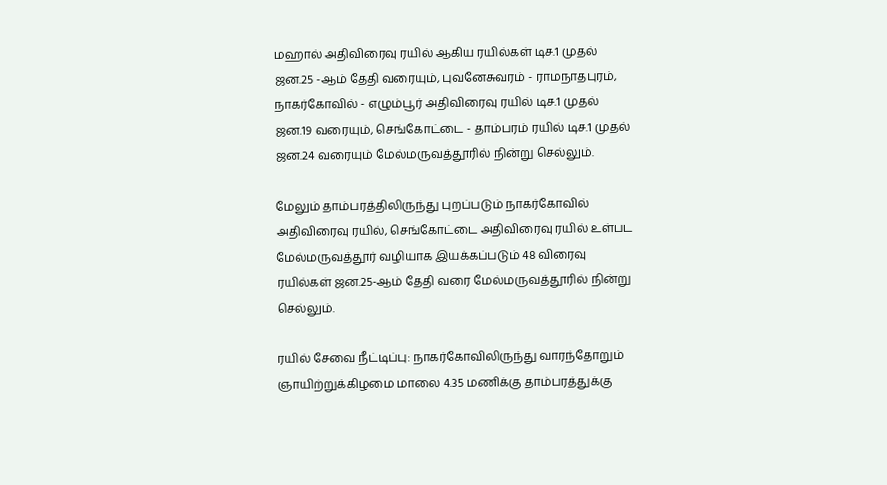மஹால் அதிவிரைவு ரயில் ஆகிய ரயில்கள் டிச.1 முதல் ஜன.25 -ஆம் தேதி வரையும், புவனேசுவரம் - ராமநாதபுரம், நாகர்கோவில் - எழும்பூர் அதிவிரைவு ரயில் டிச.1 முதல் ஜன.19 வரையும், செங்கோட்டை - தாம்பரம் ரயில் டிச.1 முதல் ஜன.24 வரையும் மேல்மருவத்தூரில் நின்று செல்லும்.

மேலும் தாம்பரத்திலிருந்து புறப்படும் நாகர்கோவில் அதிவிரைவு ரயில், செங்கோட்டை அதிவிரைவு ரயில் உள்பட மேல்மருவத்தூர் வழியாக இயக்கப்படும் 48 விரைவு ரயில்கள் ஜன.25-ஆம் தேதி வரை மேல்மருவத்தூரில் நின்று செல்லும்.

ரயில் சேவை நீட்டிப்பு: நாகர்கோவிலிருந்து வாரந்தோறும் ஞாயிற்றுக்கிழமை மாலை 4.35 மணிக்கு தாம்பரத்துக்கு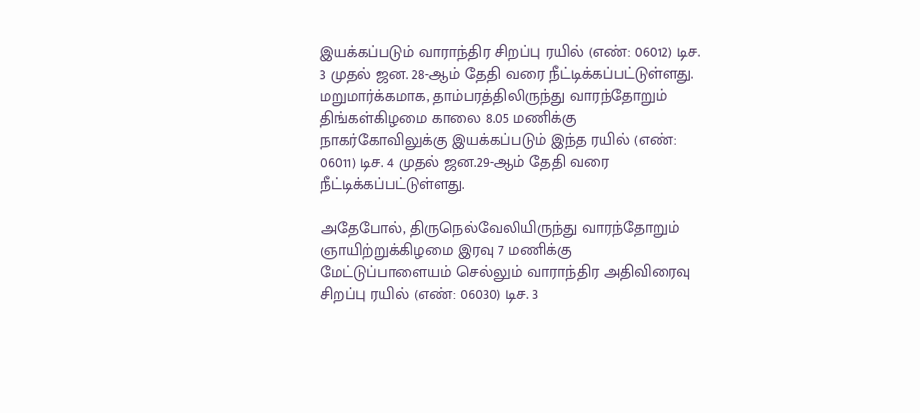இயக்கப்படும் வாராந்திர சிறப்பு ரயில் (எண்: 06012) டிச. 3 முதல் ஜன. 28-ஆம் தேதி வரை நீட்டிக்கப்பட்டுள்ளது. மறுமார்க்கமாக, தாம்பரத்திலிருந்து வாரந்தோறும் திங்கள்கிழமை காலை 8.05 மணிக்கு நாகர்கோவிலுக்கு இயக்கப்படும் இந்த ரயில் (எண்: 06011) டிச. 4 முதல் ஜன.29-ஆம் தேதி வரை நீட்டிக்கப்பட்டுள்ளது.

அதேபோல், திருநெல்வேலியிருந்து வாரந்தோறும் ஞாயிற்றுக்கிழமை இரவு 7 மணிக்கு மேட்டுப்பாளையம் செல்லும் வாராந்திர அதிவிரைவு சிறப்பு ரயில் (எண்: 06030) டிச. 3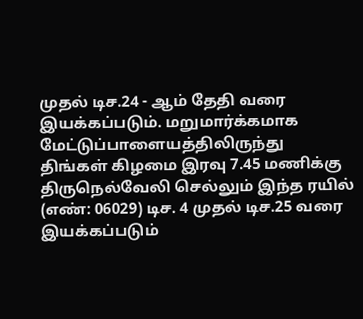முதல் டிச.24 - ஆம் தேதி வரை இயக்கப்படும். மறுமார்க்கமாக மேட்டுப்பாளையத்திலிருந்து திங்கள் கிழமை இரவு 7.45 மணிக்கு திருநெல்வேலி செல்லும் இந்த ரயில் (எண்: 06029) டிச. 4 முதல் டிச.25 வரை இயக்கப்படும்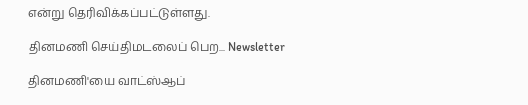என்று தெரிவிக்கப்பட்டுள்ளது.

தினமணி செய்திமடலைப் பெற... Newsletter

தினமணி'யை வாட்ஸ்ஆப்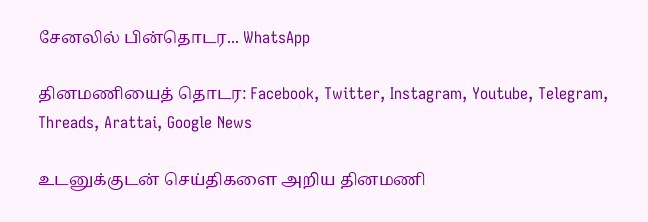சேனலில் பின்தொடர... WhatsApp

தினமணியைத் தொடர: Facebook, Twitter, Instagram, Youtube, Telegram, Threads, Arattai, Google News

உடனுக்குடன் செய்திகளை அறிய தினமணி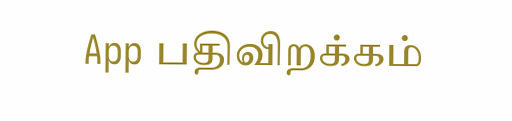App பதிவிறக்கம்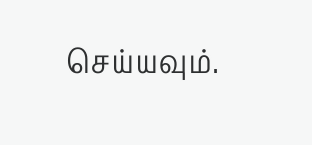செய்யவும்.